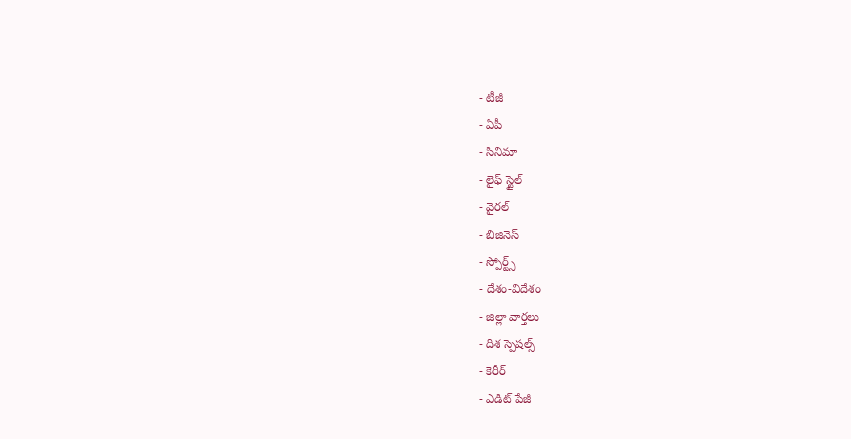- టీజీ
- ఏపీ
- సినిమా
- లైఫ్ స్టైల్
- వైరల్
- బిజినెస్
- స్పోర్ట్స్
- దేశం-విదేశం
- జిల్లా వార్తలు
- దిశ స్పెషల్స్
- కెరీర్
- ఎడిట్ పేజీ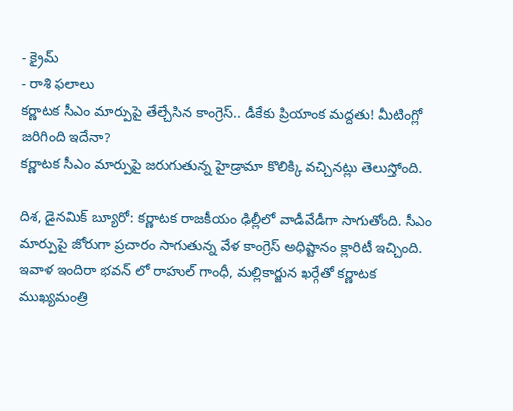- క్రైమ్
- రాశి ఫలాలు
కర్ణాటక సీఎం మార్పుపై తేల్చేసిన కాంగ్రెస్.. డీకేకు ప్రియాంక మద్దతు! మీటింగ్లో జరిగింది ఇదేనా?
కర్ణాటక సీఎం మార్పుపై జరుగుతున్న హైడ్రామా కొలిక్కి వచ్చినట్లు తెలుస్తోంది.

దిశ, డైనమిక్ బ్యూరో: కర్ణాటక రాజకీయం ఢిల్లీలో వాడీవేడీగా సాగుతోంది. సీఎం మార్పుపై జోరుగా ప్రచారం సాగుతున్న వేళ కాంగ్రెస్ అధిష్టానం క్లారిటీ ఇచ్చింది. ఇవాళ ఇందిరా భవన్ లో రాహుల్ గాంధీ, మల్లికార్జున ఖర్గేతో కర్ణాటక ముఖ్యమంత్రి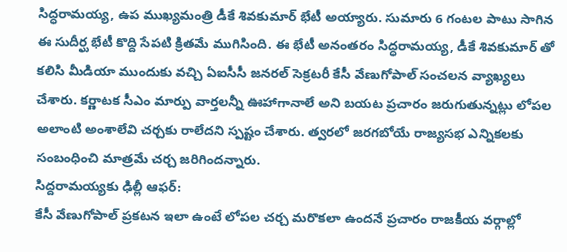సిద్ధరామయ్య, ఉప ముఖ్యమంత్రి డీకే శివకుమార్ భేటీ అయ్యారు. సుమారు 6 గంటల పాటు సాగిన ఈ సుదీర్ఘ భేటీ కొద్ది సేపటి క్రితమే ముగిసింది. ఈ భేటీ అనంతరం సిద్ధరామయ్య, డీకే శివకుమార్ తో కలిసి మీడియా ముందుకు వచ్చి ఏఐసీసీ జనరల్ సెక్రటరీ కేసీ వేణుగోపాల్ సంచలన వ్యాఖ్యలు చేశారు. కర్ణాటక సీఎం మార్పు వార్తలన్నీ ఊహాగానాలే అని బయట ప్రచారం జరుగుతున్నట్లు లోపల అలాంటి అంశాలేవి చర్చకు రాలేదని స్పష్టం చేశారు. త్వరలో జరగబోయే రాజ్యసభ ఎన్నికలకు సంబంధించి మాత్రమే చర్చ జరిగిందన్నారు.
సిద్దరామయ్యకు ఢిల్లీ ఆఫర్:
కేసీ వేణుగోపాల్ ప్రకటన ఇలా ఉంటే లోపల చర్చ మరొకలా ఉందనే ప్రచారం రాజకీయ వర్గాల్లో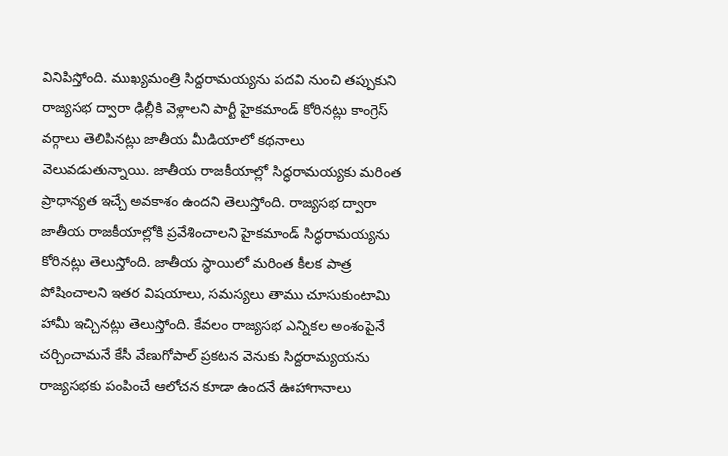వినిపిస్తోంది. ముఖ్యమంత్రి సిద్దరామయ్యను పదవి నుంచి తప్పుకుని రాజ్యసభ ద్వారా ఢిల్లీకి వెళ్లాలని పార్టీ హైకమాండ్ కోరినట్లు కాంగ్రెస్ వర్గాలు తెలిపినట్లు జాతీయ మీడియాలో కథనాలు వెలువడుతున్నాయి. జాతీయ రాజకీయాల్లో సిద్ధరామయ్యకు మరింత ప్రాధాన్యత ఇచ్చే అవకాశం ఉందని తెలుస్తోంది. రాజ్యసభ ద్వారా జాతీయ రాజకీయాల్లోకి ప్రవేశించాలని హైకమాండ్ సిద్ధరామయ్యను కోరినట్లు తెలుస్తోంది. జాతీయ స్థాయిలో మరింత కీలక పాత్ర పోషించాలని ఇతర విషయాలు, సమస్యలు తాము చూసుకుంటామి హామీ ఇచ్చినట్లు తెలుస్తోంది. కేవలం రాజ్యసభ ఎన్నికల అంశంపైనే చర్చించామనే కేసీ వేణుగోపాల్ ప్రకటన వెనుకు సిద్దరామ్యయను రాజ్యసభకు పంపించే ఆలోచన కూడా ఉందనే ఊహాగానాలు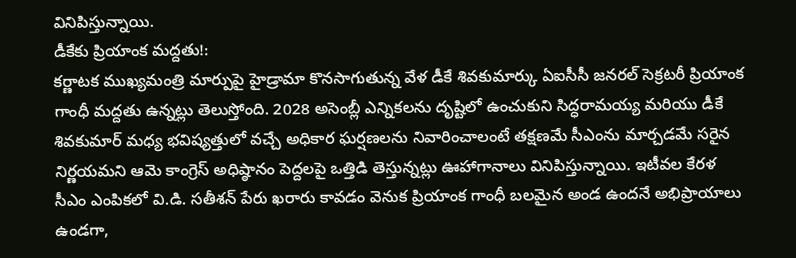వినిపిస్తున్నాయి.
డీకేకు ప్రియాంక మద్దతు!:
కర్ణాటక ముఖ్యమంత్రి మార్పుపై హైడ్రామా కొనసాగుతున్న వేళ డీకే శివకుమార్కు ఏఐసీసీ జనరల్ సెక్రటరీ ప్రియాంక గాంధీ మద్దతు ఉన్నట్లు తెలుస్తోంది. 2028 అసెంబ్లీ ఎన్నికలను దృష్టిలో ఉంచుకుని సిద్ధరామయ్య మరియు డీకే శివకుమార్ మధ్య భవిష్యత్తులో వచ్చే అధికార ఘర్షణలను నివారించాలంటే తక్షణమే సీఎంను మార్చడమే సరైన నిర్ణయమని ఆమె కాంగ్రెస్ అధిష్ఠానం పెద్దలపై ఒత్తిడి తెస్తున్నట్లు ఊహాగానాలు వినిపిస్తున్నాయి. ఇటీవల కేరళ సీఎం ఎంపికలో వి.డి. సతీశన్ పేరు ఖరారు కావడం వెనుక ప్రియాంక గాంధీ బలమైన అండ ఉందనే అభిప్రాయాలు ఉండగా,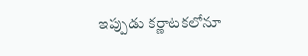ఇప్పుడు కర్ణాటకలోనూ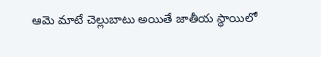ఆమె మాటే చెల్లుబాటు అయితే జాతీయ స్థాయిలో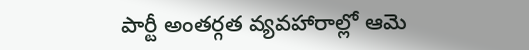పార్టీ అంతర్గత వ్యవహారాల్లో ఆమె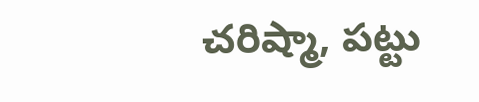చరిష్మా, పట్టు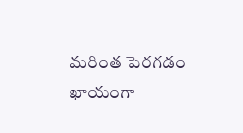మరింత పెరగడం ఖాయంగా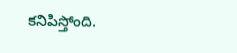కనిపిస్తోంది.